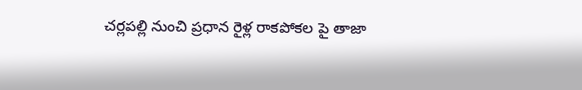చర్లపల్లి నుంచి ప్రధాన రైళ్ల రాకపోకల పై తాజా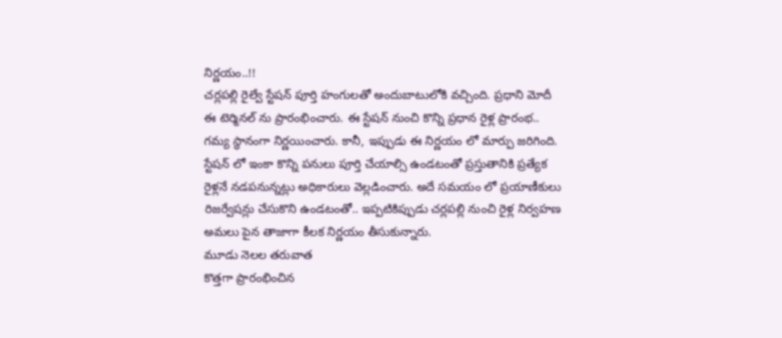నిర్ణయం..!!
చర్లపల్లి రైల్వే స్టేషన్ పూర్తి హంగులతో అందుబాటులోకి వచ్చింది. ప్రధాని మోదీ ఈ టెర్మినల్ ను ప్రారంభించారు. ఈ స్టేషన్ నుంచి కొన్ని ప్రధాన రైళ్ల ప్రారంభ.. గమ్య స్థానంగా నిర్ణయించారు. కానీ, ఇప్పుడు ఈ నిర్ణయం లో మార్పు జరిగింది. స్టేషన్ లో ఇంకా కొన్ని పనులు పూర్తి చేయాల్సి ఉండటంతో ప్రస్తుతానికి ప్రత్యేక రైళ్లనే నడపనున్నట్లు అధికారులు వెల్లడించారు. అదే సమయం లో ప్రయాణీకులు రిజర్వేషన్లు చేసుకొని ఉండటంతో.. ఇప్పటికిప్పుడు చర్లపల్లి నుంచి రైళ్ల నిర్వహణ అమలు పైన తాజాగా కీలక నిర్ణయం తీసుకున్నారు.
మూడు నెలల తరువాత
కొత్తగా ప్రారంభించిన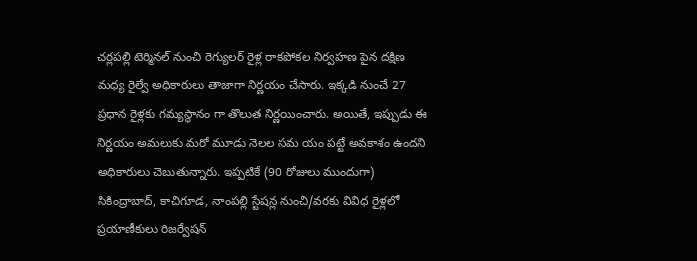చర్లపల్లి టెర్మినల్ నుంచి రెగ్యులర్ రైళ్ల రాకపోకల నిర్వహణ పైన దక్షిణ మధ్య రైల్వే అధికారులు తాజాగా నిర్ణయం చేసారు. ఇక్కడి నుంచే 27 ప్రధాన రైళ్లకు గమ్యస్థానం గా తొలుత నిర్ణయించారు. అయితే, ఇప్పుడు ఈ నిర్ణయం అమలుకు మరో మూడు నెలల సమ యం పట్టే అవకాశం ఉందని అధికారులు చెబుతున్నారు. ఇప్పటికే (90 రోజులు ముందుగా) సికింద్రాబాద్, కాచిగూడ, నాంపల్లి స్టేషన్ల నుంచి/వరకు వివిధ రైళ్లలో ప్రయాణీకులు రిజర్వేషన్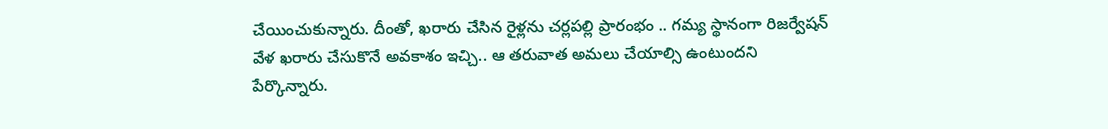చేయించుకున్నారు. దీంతో, ఖరారు చేసిన రైళ్లను చర్లపల్లి ప్రారంభం .. గమ్య స్థానంగా రిజర్వేషన్ వేళ ఖరారు చేసుకొనే అవకాశం ఇచ్చి.. ఆ తరువాత అమలు చేయాల్సి ఉంటుందని పేర్కొన్నారు.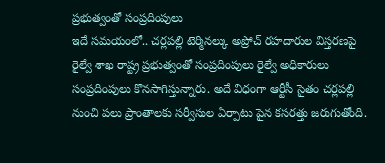ప్రభుత్వంతో సంప్రదింపులు
ఇదే సమయంలో.. చర్లపల్లి టెర్మినల్కు అప్రోచ్ రహదారుల విస్తరణపై రైల్వే శాఖ రాష్ట్ర ప్రభుత్వంతో సంప్రదింపులు రైల్వే అధికారులు సంప్రదింపులు కొనసాగిస్తున్నారు. అదే విధంగా ఆర్టీసీ సైతం చర్లపల్లి నుంచి పలు ప్రాంతాలకు సర్వీసుల ఏర్పాటు పైన కసరత్తు జరుగుతోంది.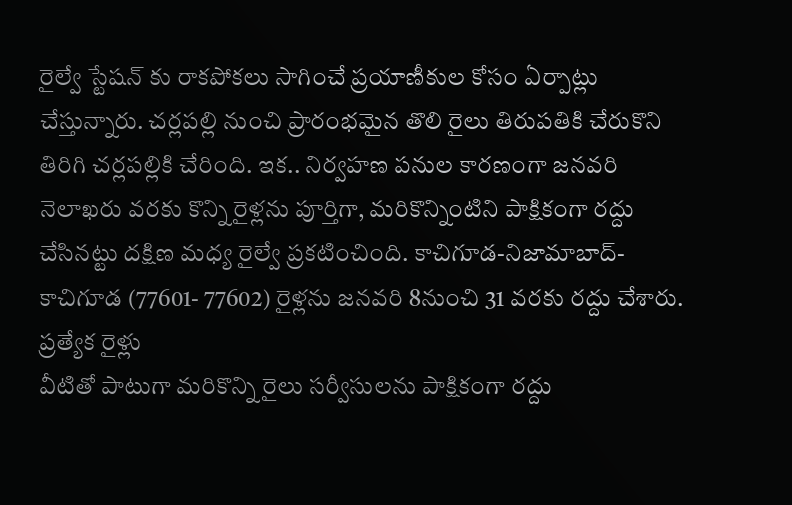రైల్వే స్టేషన్ కు రాకపోకలు సాగించే ప్రయాణీకుల కోసం ఏర్పాట్లు చేస్తున్నారు. చర్లపల్లి నుంచి ప్రారంభమైన తొలి రైలు తిరుపతికి చేరుకొని తిరిగి చర్లపల్లికి చేరింది. ఇక.. నిర్వహణ పనుల కారణంగా జనవరి నెలాఖరు వరకు కొన్ని రైళ్లను పూర్తిగా, మరికొన్నింటిని పాక్షికంగా రద్దు చేసినట్టు దక్షిణ మధ్య రైల్వే ప్రకటించింది. కాచిగూడ-నిజామాబాద్-కాచిగూడ (77601- 77602) రైళ్లను జనవరి 8నుంచి 31 వరకు రద్దు చేశారు.
ప్రత్యేక రైళ్లు
వీటితో పాటుగా మరికొన్ని రైలు సర్వీసులను పాక్షికంగా రద్దు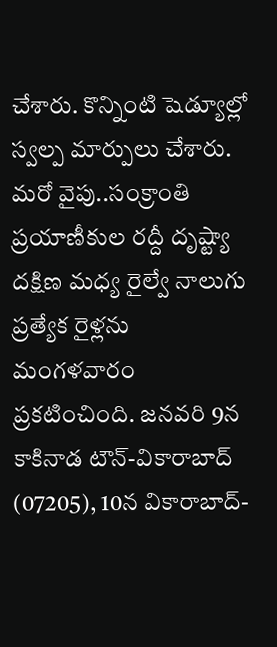చేశారు. కొన్నింటి షెడ్యూల్లో స్వల్ప మార్పులు చేశారు. మరో వైపు..సంక్రాంతి ప్రయాణీకుల రద్దీ దృష్ట్యా దక్షిణ మధ్య రైల్వే నాలుగు ప్రత్యేక రైళ్లను మంగళవారం ప్రకటించింది. జనవరి 9న కాకినాడ టౌన్-వికారాబాద్ (07205), 10న వికారాబాద్-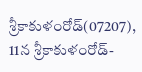శ్రీకాకుళంరోడ్(07207), 11న శ్రీకాకుళంరోడ్-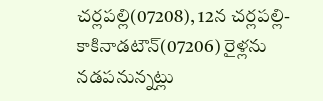చర్లపల్లి(07208), 12న చర్లపల్లి-కాకినాడటౌన్(07206) రైళ్లను నడపనున్నట్లు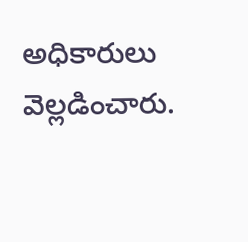అధికారులు వెల్లడించారు.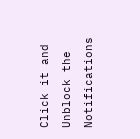Click it and Unblock the Notifications